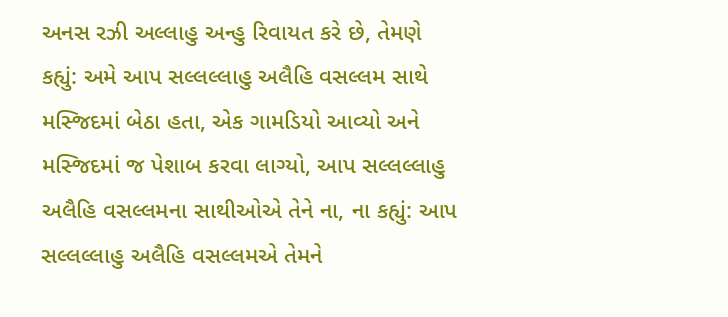અનસ રઝી અલ્લાહુ અન્હુ રિવાયત કરે છે, તેમણે કહ્યું: અમે આપ સલ્લલ્લાહુ અલૈહિ વસલ્લમ સાથે મસ્જિદમાં બેઠા હતા, એક ગામડિયો આવ્યો અને મસ્જિદમાં જ પેશાબ કરવા લાગ્યો, આપ સલ્લલ્લાહુ અલૈહિ વસલ્લમના સાથીઓએ તેને ના, ના કહ્યું: આપ સલ્લલ્લાહુ અલૈહિ વસલ્લમએ તેમને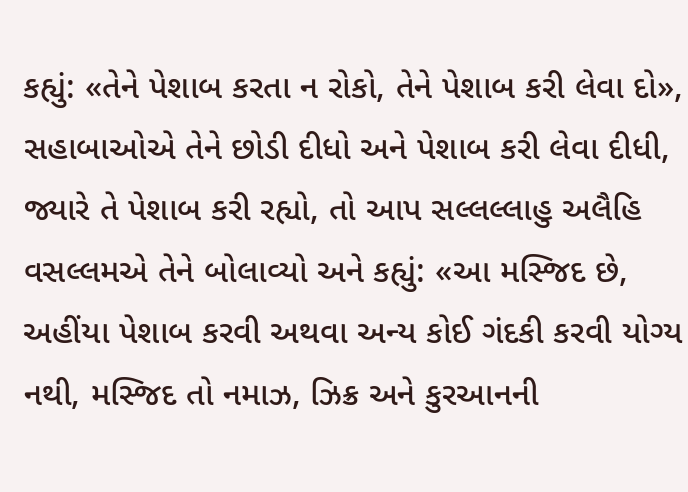કહ્યું: «તેને પેશાબ કરતા ન રોકો, તેને પેશાબ કરી લેવા દો», સહાબાઓએ તેને છોડી દીધો અને પેશાબ કરી લેવા દીધી, જ્યારે તે પેશાબ કરી રહ્યો, તો આપ સલ્લલ્લાહુ અલૈહિ વસલ્લમએ તેને બોલાવ્યો અને કહ્યું: «આ મસ્જિદ છે, અહીંયા પેશાબ કરવી અથવા અન્ય કોઈ ગંદકી કરવી યોગ્ય નથી, મસ્જિદ તો નમાઝ, ઝિક્ર અને કુરઆનની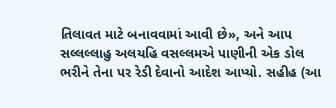તિલાવત માટે બનાવવામાં આવી છે», અને આપ સલ્લલ્લાહુ અલયહિ વસલ્લમએ પાણીની એક ડોલ ભરીને તેના પર રેડી દેવાનો આદેશ આપ્યો. સહીહ (આ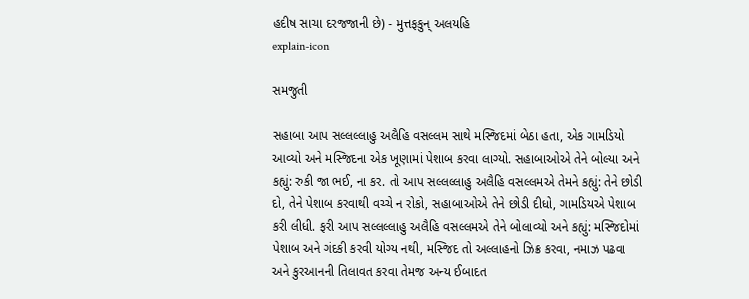હદીષ સાચા દરજજાની છે) - મુત્તફકુન્ અલયહિ
explain-icon

સમજુતી

સહાબા આપ સલ્લલ્લાહુ અલૈહિ વસલ્લમ સાથે મસ્જિદમાં બેઠા હતા, એક ગામડિયો આવ્યો અને મસ્જિદના એક ખૂણામાં પેશાબ કરવા લાગ્યો. સહાબાઓએ તેને બોલ્યા અને કહ્યું: રુકી જા ભઈ, ના કર. તો આપ સલ્લલ્લાહુ અલૈહિ વસલ્લમએ તેમને કહ્યું: તેને છોડી દો, તેને પેશાબ કરવાથી વચ્ચે ન રોકો, સહાબાઓએ તેને છોડી દીધો, ગામડિયએ પેશાબ કરી લીધી. ફરી આપ સલ્લલ્લાહુ અલૈહિ વસલ્લમએ તેને બોલાવ્યો અને કહ્યું: મસ્જિદોમાં પેશાબ અને ગંદકી કરવી યોગ્ય નથી, મસ્જિદ તો અલ્લાહનો ઝિક્ર કરવા, નમાઝ પઢવા અને કુરઆનની તિલાવત કરવા તેમજ અન્ય ઈબાદત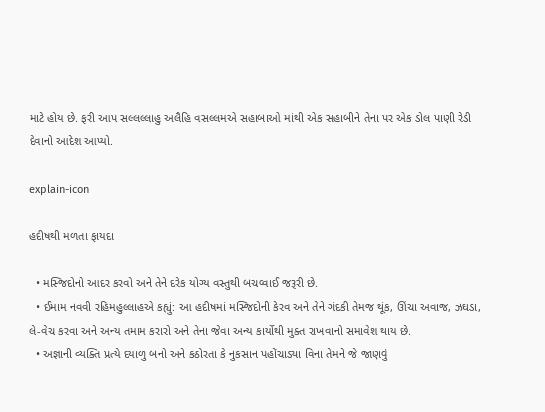માટે હોય છે. ફરી આપ સલ્લલ્લાહુ અલૈહિ વસલ્લમએ સહાબાઓ માંથી એક સહાબીને તેના પર એક ડોલ પાણી રેડી દેવાનો આદેશ આપ્યો.

explain-icon

હદીષથી મળતા ફાયદા

  • મસ્જિદોનો આદર કરવો અને તેને દરેક યોગ્ય વસ્તુથી બચવ્વાઈ જરૂરી છે.
  • ઈમામ નવવી રહિમહુલ્લાહએ કહ્યું: આ હદીષમાં મસ્જિદોની કેરવ અને તેને ગંદકી તેમજ થૂંક, ઊંચા અવાજ, ઝઘડા, લે-વેચ કરવા અને અન્ય તમામ કરારો અને તેના જેવા અન્ય કાર્યોથી મુક્ત રાખવાનો સમાવેશ થાય છે.
  • અજ્ઞાની વ્યક્તિ પ્રત્યે દયાળુ બનો અને કઠોરતા કે નુકસાન પહોંચાડ્યા વિના તેમને જે જાણવું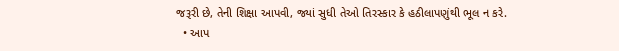જરૂરી છે, તેની શિક્ષા આપવી, જ્યાં સુધી તેઓ તિરસ્કાર કે હઠીલાપણુંથી ભૂલ ન કરે.
  • આપ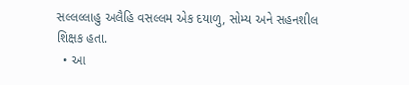સલ્લલ્લાહુ અલૈહિ વસલ્લમ એક દયાળુ, સોમ્ય અને સહનશીલ શિક્ષક હતા.
  • આ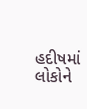હદીષમાં લોકોને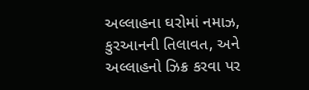અલ્લાહના ઘરોમાં નમાઝ, કુરઆનની તિલાવત, અને અલ્લાહનો ઝિક્ર કરવા પર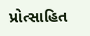પ્રોત્સાહિત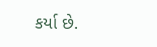કર્યા છે.